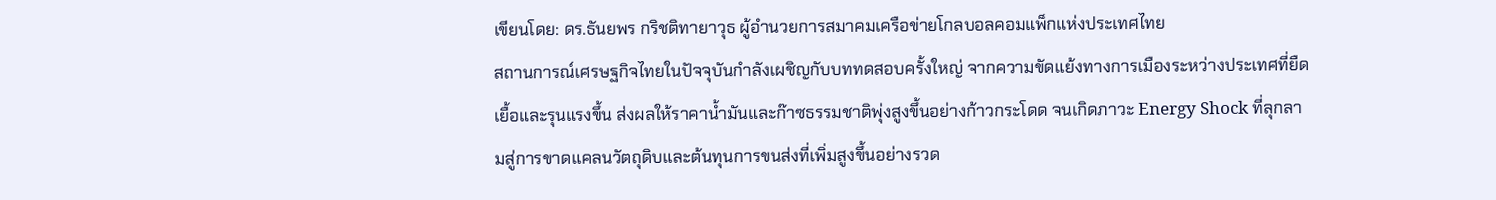เขียนโดย: ดร.ธันยพร กริชติทายาวุธ ผู้อำนวยการสมาคมเครือข่ายโกลบอลคอมแพ็กแห่งประเทศไทย
สถานการณ์เศรษฐกิจไทยในปัจจุบันกำลังเผชิญกับบททดสอบครั้งใหญ่ จากความขัดแย้งทางการเมืองระหว่างประเทศที่ยืดเยื้อและรุนแรงขึ้น ส่งผลให้ราคาน้ำมันและก๊าซธรรมชาติพุ่งสูงขึ้นอย่างก้าวกระโดด จนเกิดภาวะ Energy Shock ที่ลุกลามสู่การขาดแคลนวัตถุดิบและต้นทุนการขนส่งที่เพิ่มสูงขึ้นอย่างรวด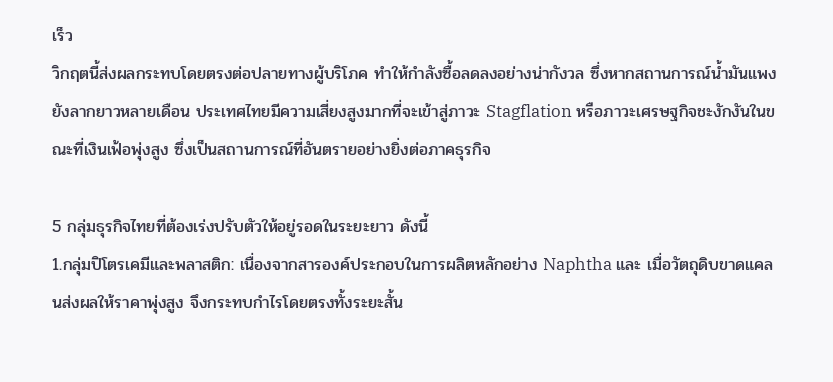เร็ว
วิกฤตนี้ส่งผลกระทบโดยตรงต่อปลายทางผู้บริโภค ทำให้กำลังซื้อลดลงอย่างน่ากังวล ซึ่งหากสถานการณ์น้ำมันแพงยังลากยาวหลายเดือน ประเทศไทยมีความเสี่ยงสูงมากที่จะเข้าสู่ภาวะ Stagflation หรือภาวะเศรษฐกิจชะงักงันในขณะที่เงินเฟ้อพุ่งสูง ซึ่งเป็นสถานการณ์ที่อันตรายอย่างยิ่งต่อภาคธุรกิจ

5 กลุ่มธุรกิจไทยที่ต้องเร่งปรับตัวให้อยู่รอดในระยะยาว ดังนี้
1.กลุ่มปิโตรเคมีและพลาสติก: เนื่องจากสารองค์ประกอบในการผลิตหลักอย่าง Naphtha และ เมื่อวัตถุดิบขาดแคลนส่งผลให้ราคาพุ่งสูง จึงกระทบกำไรโดยตรงทั้งระยะสั้น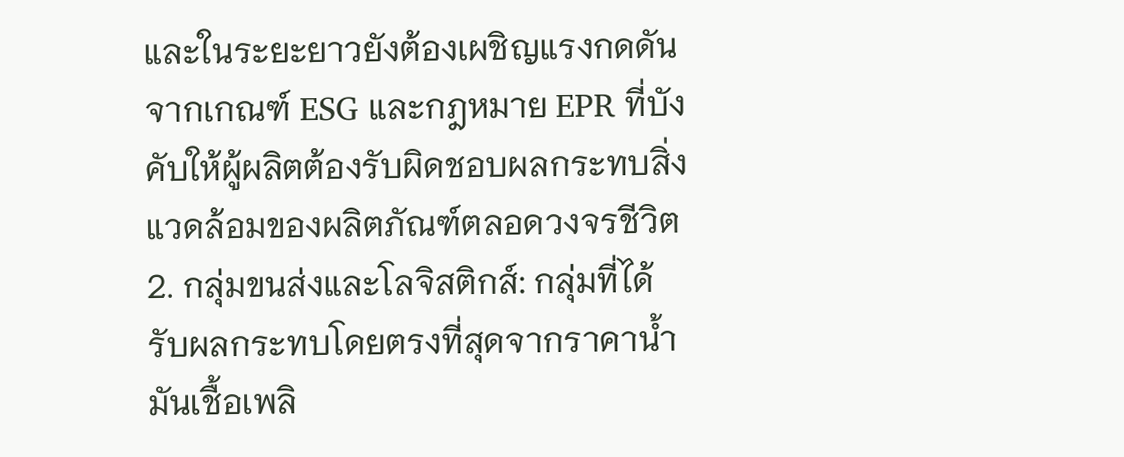และในระยะยาวยังต้องเผชิญแรงกดดันจากเกณฑ์ ESG และกฎหมาย EPR ที่บังคับให้ผู้ผลิตต้องรับผิดชอบผลกระทบสิ่งแวดล้อมของผลิตภัณฑ์ตลอดวงจรชีวิต
2. กลุ่มขนส่งและโลจิสติกส์: กลุ่มที่ได้รับผลกระทบโดยตรงที่สุดจากราคาน้ำมันเชื้อเพลิ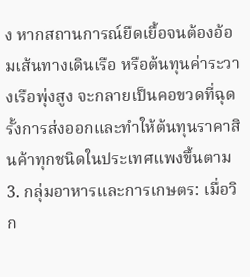ง หากสถานการณ์ยืดเยื้อจนต้องอ้อมเส้นทางเดินเรือ หรือต้นทุนค่าระวางเรือพุ่งสูง จะกลายเป็นคอขวดที่ฉุดรั้งการส่งออกและทำให้ต้นทุนราคาสินค้าทุกชนิดในประเทศแพงขึ้นตาม
3. กลุ่มอาหารและการเกษตร: เมื่อวิก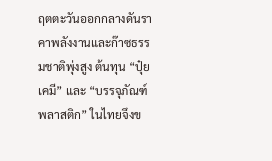ฤตตะวันออกกลางดันราคาพลังงานและก๊าซธรรมชาติพุ่งสูง ต้นทุน “ปุ๋ยเคมี” และ “บรรจุภัณฑ์พลาสติก” ในไทยจึงข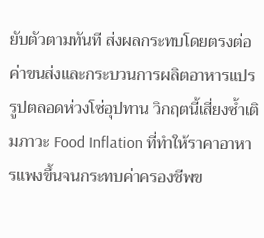ยับตัวตามทันที ส่งผลกระทบโดยตรงต่อค่าขนส่งและกระบวนการผลิตอาหารแปรรูปตลอดห่วงโซ่อุปทาน วิกฤตนี้เสี่ยงซ้ำเติมภาวะ Food Inflation ที่ทำให้ราคาอาหารแพงขึ้นจนกระทบค่าครองชีพข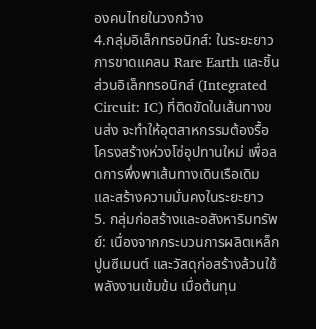องคนไทยในวงกว้าง
4.กลุ่มอิเล็กทรอนิกส์: ในระยะยาวการขาดแคลน Rare Earth และชิ้นส่วนอิเล็กทรอนิกส์ (Integrated Circuit: IC) ที่ติดขัดในเส้นทางขนส่ง จะทำให้อุตสาหกรรมต้องรื้อโครงสร้างห่วงโซ่อุปทานใหม่ เพื่อลดการพึ่งพาเส้นทางเดินเรือเดิมและสร้างความมั่นคงในระยะยาว
5. กลุ่มก่อสร้างและอสังหาริมทรัพย์: เนื่องจากกระบวนการผลิตเหล็ก ปูนซีเมนต์ และวัสดุก่อสร้างล้วนใช้พลังงานเข้มข้น เมื่อต้นทุน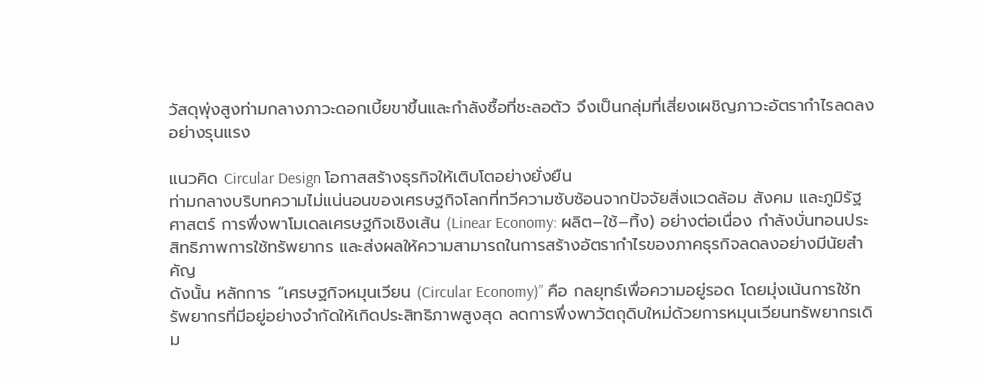วัสดุพุ่งสูงท่ามกลางภาวะดอกเบี้ยขาขึ้นและกำลังซื้อที่ชะลอตัว จึงเป็นกลุ่มที่เสี่ยงเผชิญภาวะอัตรากำไรลดลงอย่างรุนแรง

แนวคิด Circular Design โอกาสสร้างธุรกิจให้เติบโตอย่างยั่งยืน
ท่ามกลางบริบทความไม่แน่นอนของเศรษฐกิจโลกที่ทวีความซับซ้อนจากปัจจัยสิ่งแวดล้อม สังคม และภูมิรัฐศาสตร์ การพึ่งพาโมเดลเศรษฐกิจเชิงเส้น (Linear Economy: ผลิต–ใช้–ทิ้ง) อย่างต่อเนื่อง กำลังบั่นทอนประสิทธิภาพการใช้ทรัพยากร และส่งผลให้ความสามารถในการสร้างอัตรากำไรของภาคธุรกิจลดลงอย่างมีนัยสำคัญ
ดังนั้น หลักการ “เศรษฐกิจหมุนเวียน (Circular Economy)” คือ กลยุทธ์เพื่อความอยู่รอด โดยมุ่งเน้นการใช้ทรัพยากรที่มีอยู่อย่างจำกัดให้เกิดประสิทธิภาพสูงสุด ลดการพึ่งพาวัตถุดิบใหม่ด้วยการหมุนเวียนทรัพยากรเดิม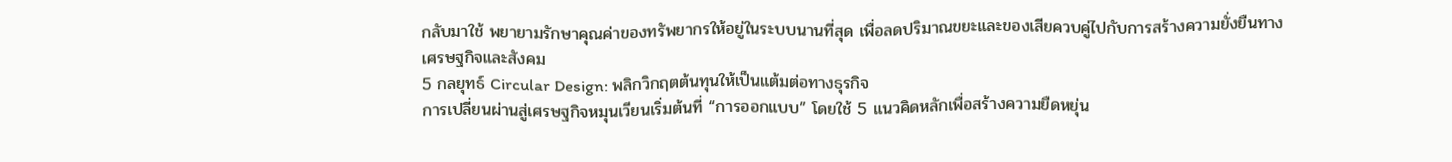กลับมาใช้ พยายามรักษาคุณค่าของทรัพยากรให้อยู่ในระบบนานที่สุด เพื่อลดปริมาณขยะและของเสียควบคู่ไปกับการสร้างความยั่งยืนทางเศรษฐกิจและสังคม
5 กลยุทธ์ Circular Design: พลิกวิกฤตต้นทุนให้เป็นแต้มต่อทางธุรกิจ
การเปลี่ยนผ่านสู่เศรษฐกิจหมุนเวียนเริ่มต้นที่ “การออกแบบ” โดยใช้ 5 แนวคิดหลักเพื่อสร้างความยืดหยุ่น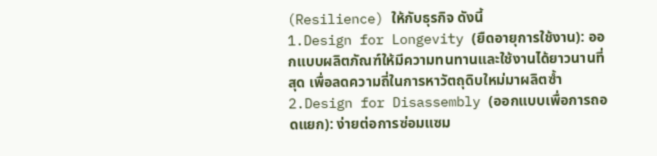(Resilience) ให้กับธุรกิจ ดังนี้
1.Design for Longevity (ยืดอายุการใช้งาน): ออกแบบผลิตภัณฑ์ให้มีความทนทานและใช้งานได้ยาวนานที่สุด เพื่อลดความถี่ในการหาวัตถุดิบใหม่มาผลิตซ้ำ
2.Design for Disassembly (ออกแบบเพื่อการถอดแยก): ง่ายต่อการซ่อมแซม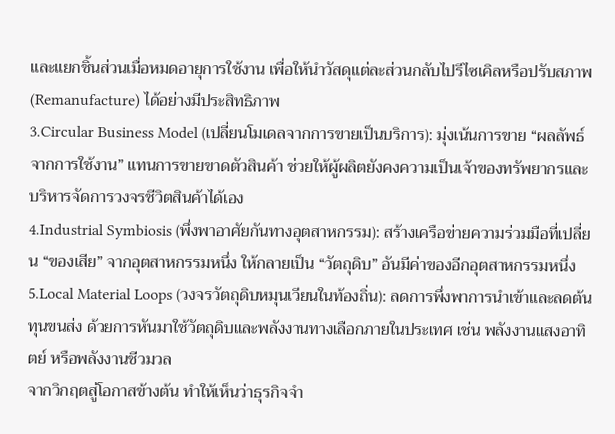และแยกชิ้นส่วนเมื่อหมดอายุการใช้งาน เพื่อให้นำวัสดุแต่ละส่วนกลับไปรีไซเคิลหรือปรับสภาพ (Remanufacture) ได้อย่างมีประสิทธิภาพ
3.Circular Business Model (เปลี่ยนโมเดลจากการขายเป็นบริการ): มุ่งเน้นการขาย “ผลลัพธ์จากการใช้งาน” แทนการขายขาดตัวสินค้า ช่วยให้ผู้ผลิตยังคงความเป็นเจ้าของทรัพยากรและบริหารจัดการวงจรชีวิตสินค้าได้เอง
4.Industrial Symbiosis (พึ่งพาอาศัยกันทางอุตสาหกรรม): สร้างเครือข่ายความร่วมมือที่เปลี่ยน “ของเสีย” จากอุตสาหกรรมหนึ่ง ให้กลายเป็น “วัตถุดิบ” อันมีค่าของอีกอุตสาหกรรมหนึ่ง
5.Local Material Loops (วงจรวัตถุดิบหมุนเวียนในท้องถิ่น): ลดการพึ่งพาการนำเข้าและลดต้นทุนขนส่ง ด้วยการหันมาใช้วัตถุดิบและพลังงานทางเลือกภายในประเทศ เช่น พลังงานแสงอาทิตย์ หรือพลังงานชีวมวล
จากวิกฤตสู่โอกาสข้างต้น ทำให้เห็นว่าธุรกิจจำ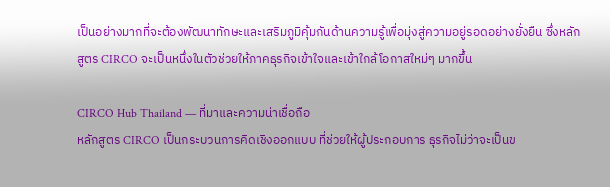เป็นอย่างมากที่จะต้องพัฒนาทักษะและเสริมภูมิคุ้มกันด้านความรู้เพื่อมุ่งสู่ความอยู่รอดอย่างยั่งยืน ซึ่งหลักสูตร CIRCO จะเป็นหนึ่งในตัวช่วยให้ภาคธุรกิจเข้าใจและเข้าใกล้โอกาสใหม่ๆ มากขึ้น

CIRCO Hub Thailand — ที่มาและความน่าเชื่อถือ
หลักสูตร CIRCO เป็นกระบวนการคิดเชิงออกแบบ ที่ช่วยให้ผู้ประกอบการ ธุรกิจไม่ว่าจะเป็นข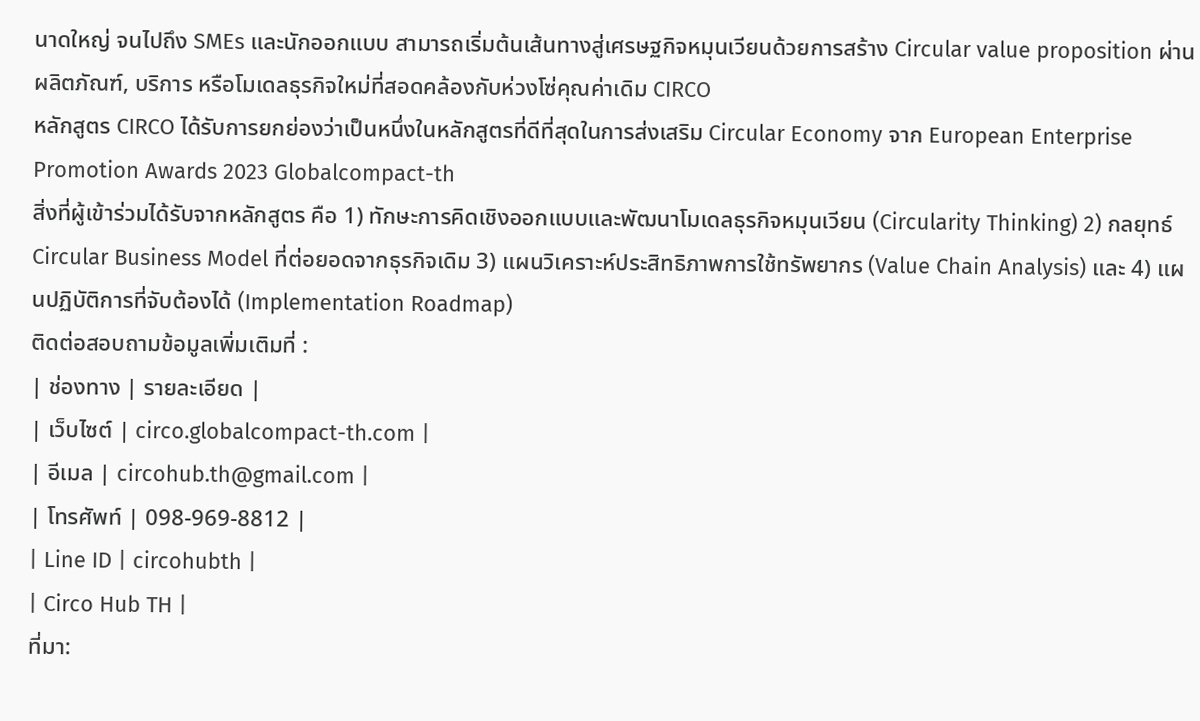นาดใหญ่ จนไปถึง SMEs และนักออกแบบ สามารถเริ่มต้นเส้นทางสู่เศรษฐกิจหมุนเวียนด้วยการสร้าง Circular value proposition ผ่านผลิตภัณฑ์, บริการ หรือโมเดลธุรกิจใหม่ที่สอดคล้องกับห่วงโซ่คุณค่าเดิม CIRCO
หลักสูตร CIRCO ได้รับการยกย่องว่าเป็นหนึ่งในหลักสูตรที่ดีที่สุดในการส่งเสริม Circular Economy จาก European Enterprise Promotion Awards 2023 Globalcompact-th
สิ่งที่ผู้เข้าร่วมได้รับจากหลักสูตร คือ 1) ทักษะการคิดเชิงออกแบบและพัฒนาโมเดลธุรกิจหมุนเวียน (Circularity Thinking) 2) กลยุทธ์ Circular Business Model ที่ต่อยอดจากธุรกิจเดิม 3) แผนวิเคราะห์ประสิทธิภาพการใช้ทรัพยากร (Value Chain Analysis) และ 4) แผนปฏิบัติการที่จับต้องได้ (Implementation Roadmap)
ติดต่อสอบถามข้อมูลเพิ่มเติมที่ :
| ช่องทาง | รายละเอียด |
| เว็บไซต์ | circo.globalcompact-th.com |
| อีเมล | circohub.th@gmail.com |
| โทรศัพท์ | 098-969-8812 |
| Line ID | circohubth |
| Circo Hub TH |
ที่มา: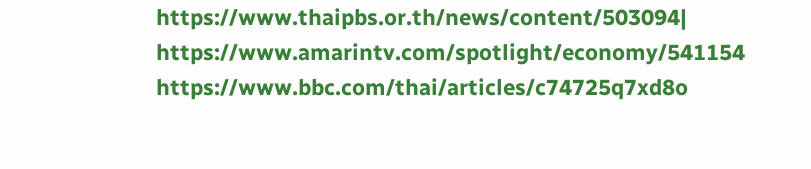https://www.thaipbs.or.th/news/content/503094|
https://www.amarintv.com/spotlight/economy/541154
https://www.bbc.com/thai/articles/c74725q7xd8o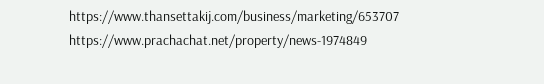https://www.thansettakij.com/business/marketing/653707
https://www.prachachat.net/property/news-1974849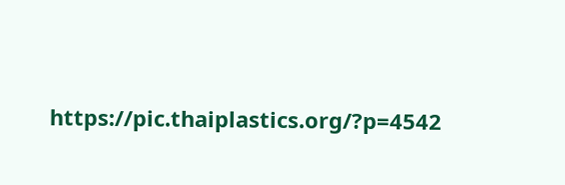https://pic.thaiplastics.org/?p=4542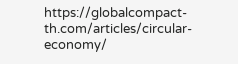https://globalcompact-th.com/articles/circular-economy/